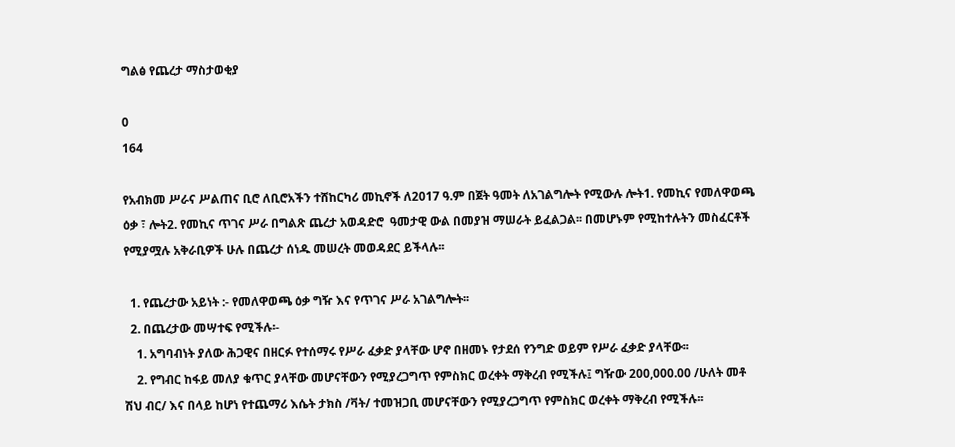ግልፅ የጨረታ ማስታወቂያ

0
164

የአብክመ ሥራና ሥልጠና ቢሮ ለቢሮአችን ተሸከርካሪ መኪኖች ለ2017 ዓ.ም በጀት ዓመት ለአገልግሎት የሚውሉ ሎት1. የመኪና የመለዋወጫ ዕቃ ፣ ሎት2. የመኪና ጥገና ሥራ በግልጽ ጨረታ አወዳድሮ  ዓመታዊ ውል በመያዝ ማሠራት ይፈልጋል፡፡ በመሆኑም የሚከተሉትን መስፈርቶች የሚያሟሉ አቅራቢዎች ሁሉ በጨረታ ሰነዱ መሠረት መወዳደር ይችላሉ፡፡

  1. የጨረታው አይነት :- የመለዋወጫ ዕቃ ግዥ እና የጥገና ሥራ አገልግሎት፡፡
  2. በጨረታው መሣተፍ የሚችሉ፡-
    1. አግባብነት ያለው ሕጋዊና በዘርፉ የተሰማሩ የሥራ ፈቃድ ያላቸው ሆኖ በዘመኑ የታደሰ የንግድ ወይም የሥራ ፈቃድ ያላቸው፡፡
    2. የግብር ከፋይ መለያ ቁጥር ያላቸው መሆናቸውን የሚያረጋግጥ የምስክር ወረቀት ማቅረብ የሚችሉ፤ ግዥው 200,000.00 /ሁለት መቶ ሽህ ብር/ እና በላይ ከሆነ የተጨማሪ እሴት ታክስ /ቫት/ ተመዝጋቢ መሆናቸውን የሚያረጋግጥ የምስክር ወረቀት ማቅረብ የሚችሉ፡፡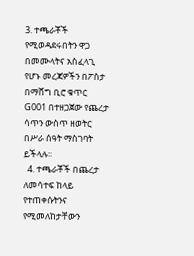3. ተጫራቾች የሚወዳደሩበትን ዋጋ በመሙላትና አስፈላጊ የሆኑ መረጃዎችን በፖስታ በማሸግ ቢሮ ቁጥር G001 በተዘጋጀው የጨረታ ሳጥን ውስጥ ዘወትር በሥራ ሰዓት ማስገባት ይችላሉ፡፡
  4. ተጫራቾች በጨረታ ለመሳተፍ ከላይ የተጠቀሱትንና የሚመለከታቸውን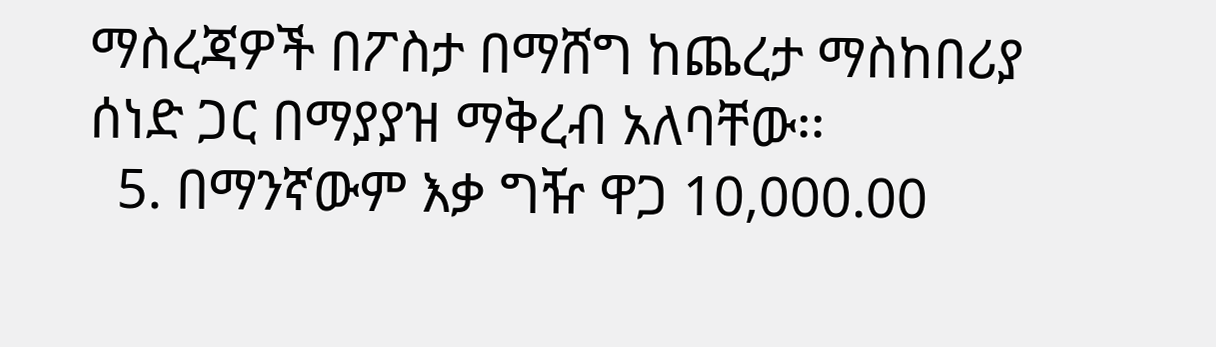ማስረጃዎች በፖስታ በማሸግ ከጨረታ ማስከበሪያ ሰነድ ጋር በማያያዝ ማቅረብ አለባቸው፡፡
  5. በማንኛውም እቃ ግዥ ዋጋ 10,000.00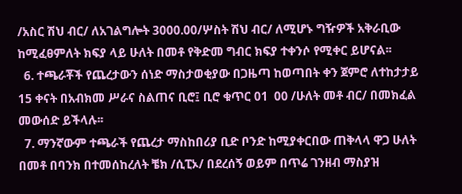/አስር ሽህ ብር/ ለአገልግሎት 3000.00/ሦስት ሽህ ብር/ ለሚሆኑ ግዥዎች አቅራቢው ከሚፈፀምለት ክፍያ ላይ ሁለት በመቶ የቅድመ ግብር ክፍያ ተቀንሶ የሚቀር ይሆናል፡፡
  6. ተጫራቾች የጨረታውን ሰነድ ማስታወቂያው በጋዜጣ ከወጣበት ቀን ጀምሮ ለተከታታይ 15 ቀናት በአብክመ ሥራና ስልጠና ቢሮ፤ ቢሮ ቁጥር 01  00 /ሁለት መቶ ብር/ በመክፈል መውሰድ ይችላሉ፡፡
  7. ማንኛውም ተጫራች የጨረታ ማስከበሪያ ቢድ ቦንድ ከሚያቀርበው ጠቅላላ ዋጋ ሁለት በመቶ በባንክ በተመሰከረለት ቼክ /ሲፒኦ/ በደረሰኝ ወይም በጥሬ ገንዘብ ማስያዝ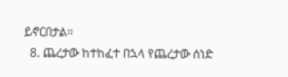ይኖርበታል፡፡
  8. ጨረታው ከተከፈተ በኋላ የጨረታው ሰነድ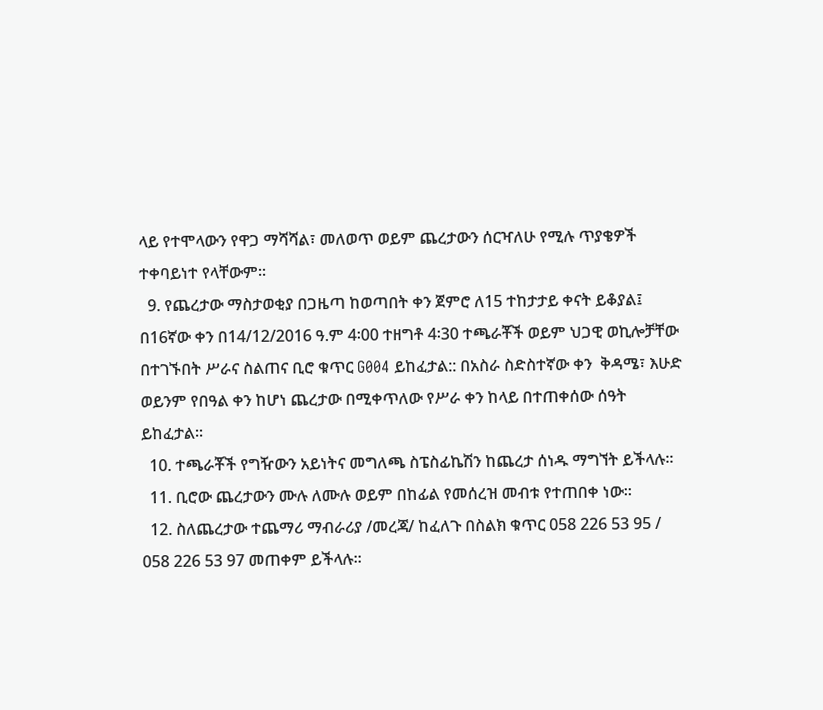ላይ የተሞላውን የዋጋ ማሻሻል፣ መለወጥ ወይም ጨረታውን ሰርዣለሁ የሚሉ ጥያቄዎች ተቀባይነተ የላቸውም፡፡
  9. የጨረታው ማስታወቂያ በጋዜጣ ከወጣበት ቀን ጀምሮ ለ15 ተከታታይ ቀናት ይቆያል፤ በ16ኛው ቀን በ14/12/2016 ዓ.ም 4፡00 ተዘግቶ 4፡30 ተጫራቾች ወይም ህጋዊ ወኪሎቻቸው በተገኙበት ሥራና ስልጠና ቢሮ ቁጥር G004 ይከፈታል:: በአስራ ስድስተኛው ቀን  ቅዳሜ፣ እሁድ ወይንም የበዓል ቀን ከሆነ ጨረታው በሚቀጥለው የሥራ ቀን ከላይ በተጠቀሰው ሰዓት ይከፈታል፡፡
  10. ተጫራቾች የግዥውን አይነትና መግለጫ ስፔስፊኬሽን ከጨረታ ሰነዱ ማግኘት ይችላሉ፡፡
  11. ቢሮው ጨረታውን ሙሉ ለሙሉ ወይም በከፊል የመሰረዝ መብቱ የተጠበቀ ነው።
  12. ስለጨረታው ተጨማሪ ማብራሪያ /መረጃ/ ከፈለጉ በስልክ ቁጥር 058 226 53 95 / 058 226 53 97 መጠቀም ይችላሉ፡፡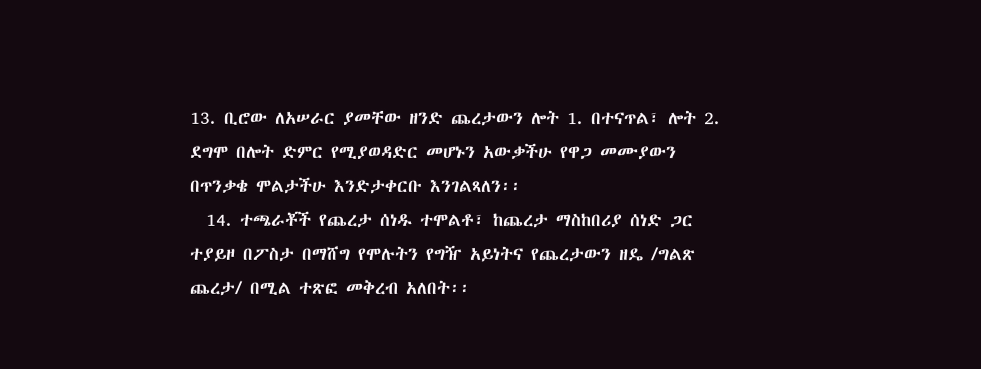13. ቢሮው ለአሠራር ያመቸው ዘንድ ጨረታውን ሎት 1. በተናጥል፣ ሎት 2. ደግሞ በሎት ድምር የሚያወዳድር መሆኑን አውቃችሁ የዋጋ መሙያውን በጥንቃቄ ሞልታችሁ እንድታቀርቡ እንገልጻለን፡፡
  14. ተጫራቾች የጨረታ ሰነዱ ተሞልቶ፣ ከጨረታ ማስከበሪያ ሰነድ ጋር ተያይዞ በፖስታ በማሸግ የሞሉትን የግዥ አይነትና የጨረታውን ዘዴ /ግልጽ ጨረታ/ በሚል ተጽፎ መቅረብ አለበት፡፡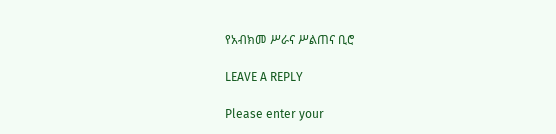የአብክመ ሥራና ሥልጠና ቢሮ

LEAVE A REPLY

Please enter your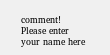comment!
Please enter your name here